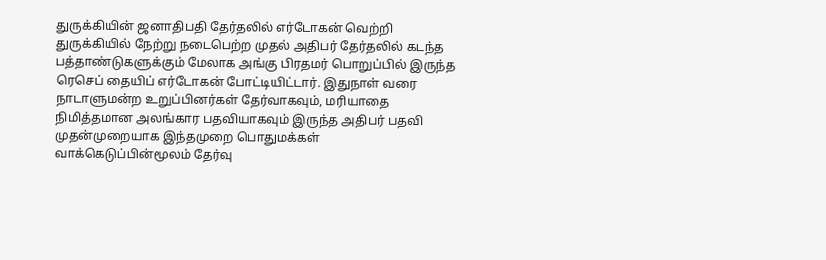துருக்கியின் ஜனாதிபதி தேர்தலில் எர்டோகன் வெற்றி
துருக்கியில் நேற்று நடைபெற்ற முதல் அதிபர் தேர்தலில் கடந்த பத்தாண்டுகளுக்கும் மேலாக அங்கு பிரதமர் பொறுப்பில் இருந்த ரெசெப் தையிப் எர்டோகன் போட்டியிட்டார். இதுநாள் வரை நாடாளுமன்ற உறுப்பினர்கள் தேர்வாகவும், மரியாதை நிமித்தமான அலங்கார பதவியாகவும் இருந்த அதிபர் பதவி முதன்முறையாக இந்தமுறை பொதுமக்கள் வாக்கெடுப்பின்மூலம் தேர்வு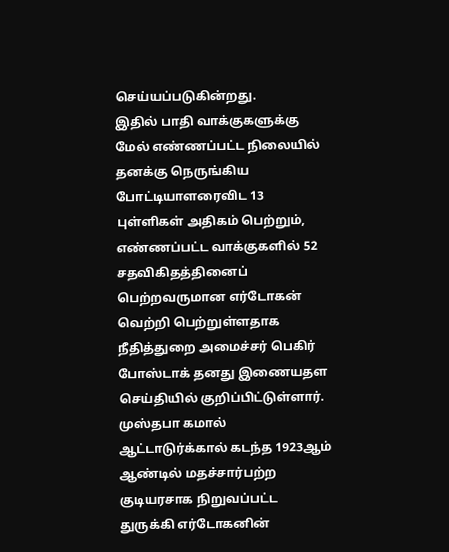செய்யப்படுகின்றது.
இதில் பாதி வாக்குகளுக்கு மேல் எண்ணப்பட்ட நிலையில் தனக்கு நெருங்கிய போட்டியாளரைவிட 13 புள்ளிகள் அதிகம் பெற்றும், எண்ணப்பட்ட வாக்குகளில் 52 சதவிகிதத்தினைப் பெற்றவருமான எர்டோகன் வெற்றி பெற்றுள்ளதாக நீதித்துறை அமைச்சர் பெகிர் போஸ்டாக் தனது இணையதள செய்தியில் குறிப்பிட்டுள்ளார்.
முஸ்தபா கமால் ஆட்டாடுர்க்கால் கடந்த 1923ஆம் ஆண்டில் மதச்சார்பற்ற குடியரசாக நிறுவப்பட்ட துருக்கி எர்டோகனின்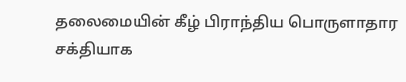தலைமையின் கீழ் பிராந்திய பொருளாதார சக்தியாக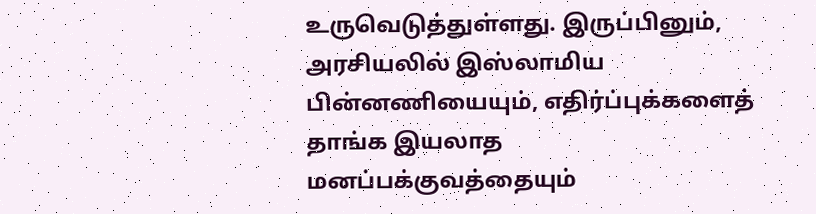உருவெடுத்துள்ளது. இருப்பினும், அரசியலில் இஸ்லாமிய பின்னணியையும், எதிர்ப்புக்களைத் தாங்க இயலாத மனப்பக்குவத்தையும்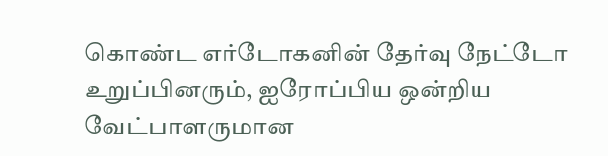கொண்ட எர்டோகனின் தேர்வு நேட்டோ உறுப்பினரும், ஐரோப்பிய ஒன்றிய வேட்பாளருமான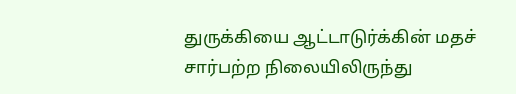துருக்கியை ஆட்டாடுர்க்கின் மதச் சார்பற்ற நிலையிலிருந்து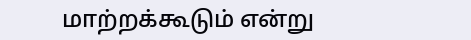மாற்றக்கூடும் என்று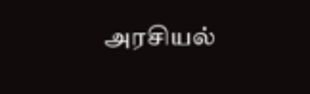அரசியல்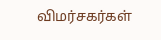விமர்சகர்கள்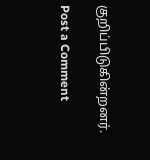குறிப்பிடுகின்றனர்.

Post a Comment